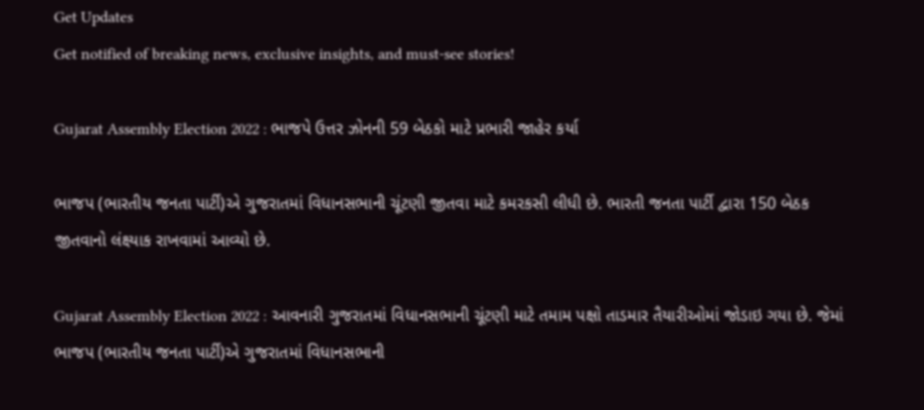Get Updates
Get notified of breaking news, exclusive insights, and must-see stories!

Gujarat Assembly Election 2022 : ભાજપે ઉત્તર ઝોનની 59 બેઠકો માટે પ્રભારી જાહેર કર્યા

ભાજપ (ભારતીય જનતા પાર્ટી)એ ગુજરાતમાં વિધાનસભાની ચૂંટણી જીતવા માટે કમરકસી લીધી છે. ભારતી જનતા પાર્ટી દ્વારા 150 બેઠક જીતવાનો લંક્ષ્યાક રાખવામાં આવ્યો છે.

Gujarat Assembly Election 2022 : આવનારી ગુજરાતમાં વિધાનસભાની ચૂંટણી માટે તમામ પક્ષો તાડમાર તૈયારીઓમાં જોડાઇ ગયા છે. જેમાં ભાજપ (ભારતીય જનતા પાર્ટી)એ ગુજરાતમાં વિધાનસભાની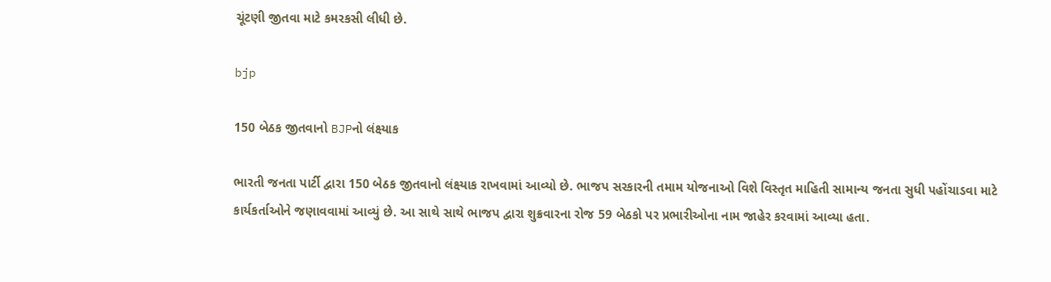ચૂંટણી જીતવા માટે કમરકસી લીધી છે.

bjp

150 બેઠક જીતવાનો BJPનો લંક્ષ્યાક

ભારતી જનતા પાર્ટી દ્વારા 150 બેઠક જીતવાનો લંક્ષ્યાક રાખવામાં આવ્યો છે. ભાજપ સરકારની તમામ યોજનાઓ વિશે વિસ્તૃત માહિતી સામાન્ય જનતા સુધી પહોંચાડવા માટે કાર્યકર્તાઓને જણાવવામાં આવ્યું છે. આ સાથે સાથે ભાજપ દ્વારા શુક્રવારના રોજ 59 બેઠકો પર પ્રભારીઓના નામ જાહેર કરવામાં આવ્યા હતા.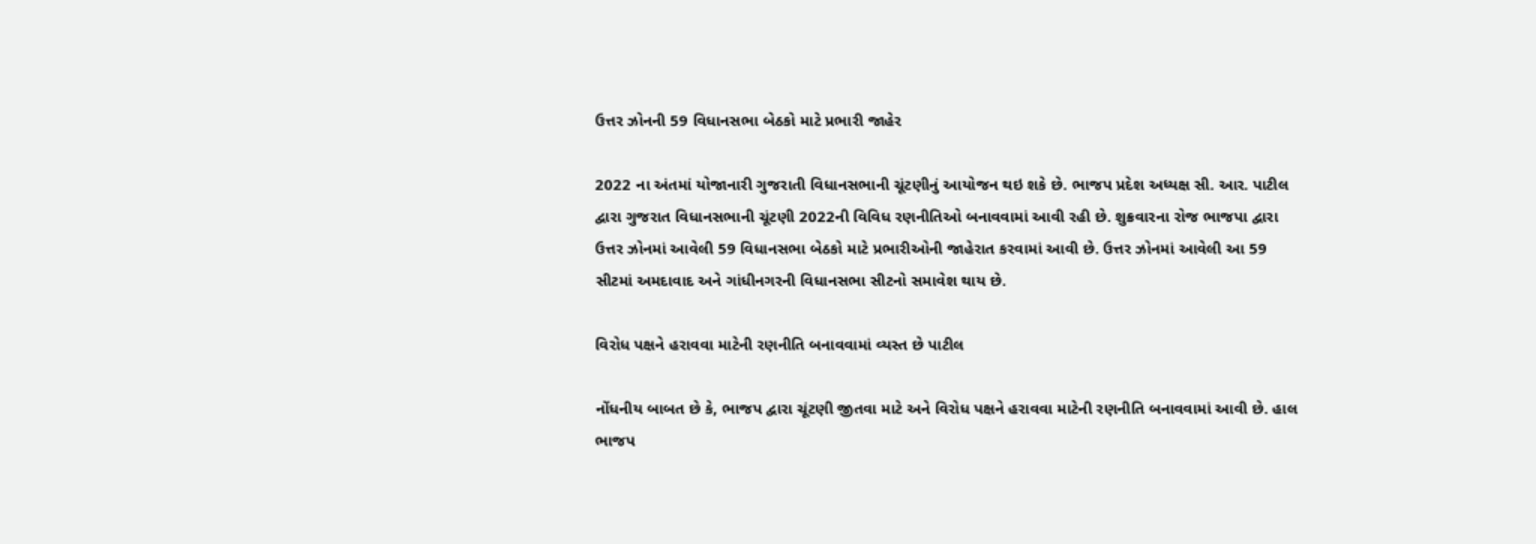ઉત્તર ઝોનની 59 વિધાનસભા બેઠકો માટે પ્રભારી જાહેર

2022 ના અંતમાં યોજાનારી ગુજરાતી વિધાનસભાની ચૂંટણીનું આયોજન થઇ શકે છે. ભાજપ પ્રદેશ અધ્યક્ષ સી. આર. પાટીલ દ્વારા ગુજરાત વિધાનસભાની ચૂંટણી 2022ની વિવિધ રણનીતિઓ બનાવવામાં આવી રહી છે. શુક્રવારના રોજ ભાજપા દ્વારા ઉત્તર ઝોનમાં આવેલી 59 વિધાનસભા બેઠકો માટે પ્રભારીઓની જાહેરાત કરવામાં આવી છે. ઉત્તર ઝોનમાં આવેલી આ 59 સીટમાં અમદાવાદ અને ગાંધીનગરની વિધાનસભા સીટનો સમાવેશ થાય છે.

વિરોધ પક્ષને હરાવવા માટેની રણનીતિ બનાવવામાં વ્યસ્ત છે પાટીલ

નોંધનીય બાબત છે કે, ભાજપ દ્વારા ચૂંટણી જીતવા માટે અને વિરોધ પક્ષને હરાવવા માટેની રણનીતિ બનાવવામાં આવી છે. હાલ ભાજપ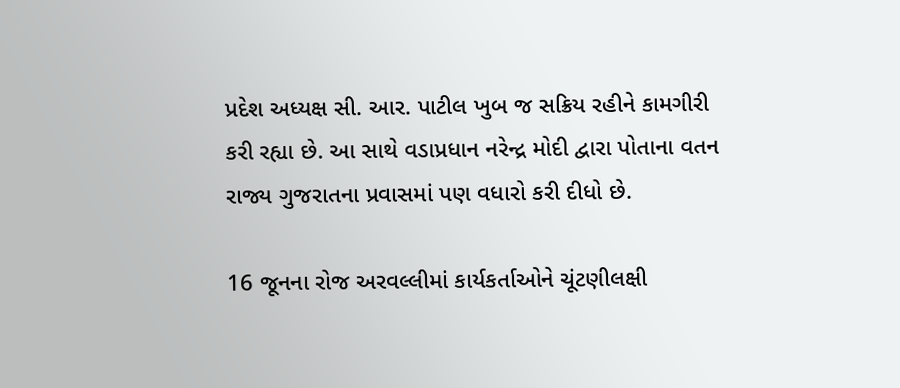પ્રદેશ અધ્યક્ષ સી. આર. પાટીલ ખુબ જ સક્રિય રહીને કામગીરી કરી રહ્યા છે. આ સાથે વડાપ્રધાન નરેન્દ્ર મોદી દ્વારા પોતાના વતન રાજ્ય ગુજરાતના પ્રવાસમાં પણ વધારો કરી દીધો છે.

16 જૂનના રોજ અરવલ્લીમાં કાર્યકર્તાઓને ચૂંટણીલક્ષી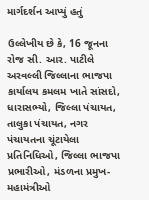માર્ગદર્શન આપ્યું હતું

ઉલ્લેખીય છે કે, 16 જૂનના રોજ સી. આર. પાટીલે અરવલ્લી જિલ્લાના ભાજપા કાર્યાલય કમલમ ખાતે સાંસદો, ધારાસભ્યો, જિલ્લા પંચાયત, તાલુકા પંચાયત, નગર પંચાયતના ચૂંટાયેલા પ્રતિનિધિઓ, જિલ્લા ભાજપા પ્રભારીઓ, મંડળના પ્રમુખ-મહામંત્રીઓ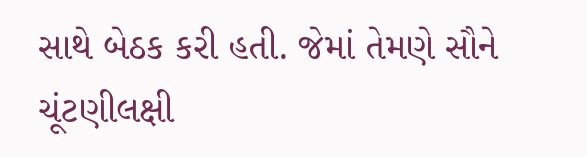સાથે બેઠક કરી હતી. જેમાં તેમણે સૌને ચૂંટણીલક્ષી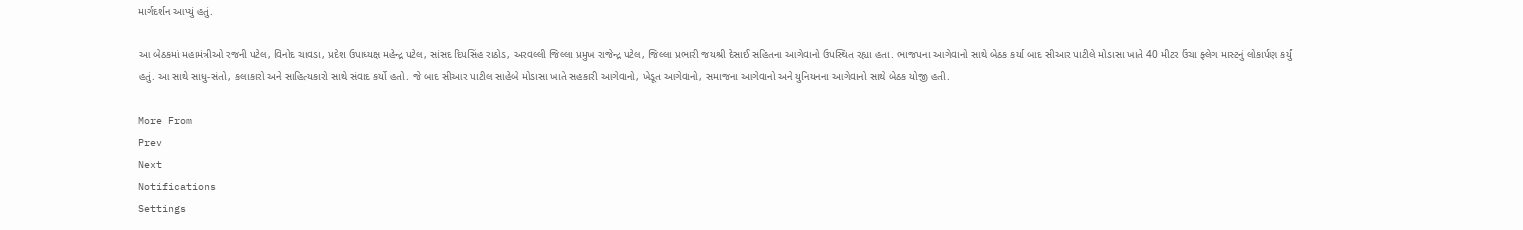માર્ગદર્શન આપ્યું હતું.

આ બેઠકમાં મહામંત્રીઓ રજની પટેલ, વિનોદ ચાવડા, પ્રદેશ ઉપાધ્યક્ષ મહેન્દ્ર પટેલ, સાંસદ દિપસિંહ રાઠોડ, અરવલ્લી જિલ્લા પ્રમુખ રાજેન્દ્ર પટેલ, જિલ્લા પ્રભારી જયશ્રી દેસાઈ સહિતના આગેવાનો ઉપસ્થિત રહ્યા હતા. ભાજપના આગેવાનો સાથે બેઠક કર્યા બાદ સીઆર પાટીલે મોડાસા ખાતે 40 મીટર ઉંચા ફ્લેગ માસ્ટનું લોકાર્પણ કર્યું હતું. આ સાથે સાધુ-સંતો, કલાકારો અને સાહિત્યકારો સાથે સંવાદ કર્યો હતો. જે બાદ સીઆર પાટીલ સાહેબે મોડાસા ખાતે સહકારી આગેવાનો, ખેડૂત આગેવાનો, સમાજના આગેવાનો અને યુનિયનના આગેવાનો સાથે બેઠક યોજી હતી.

More From
Prev
Next
Notifications
Settings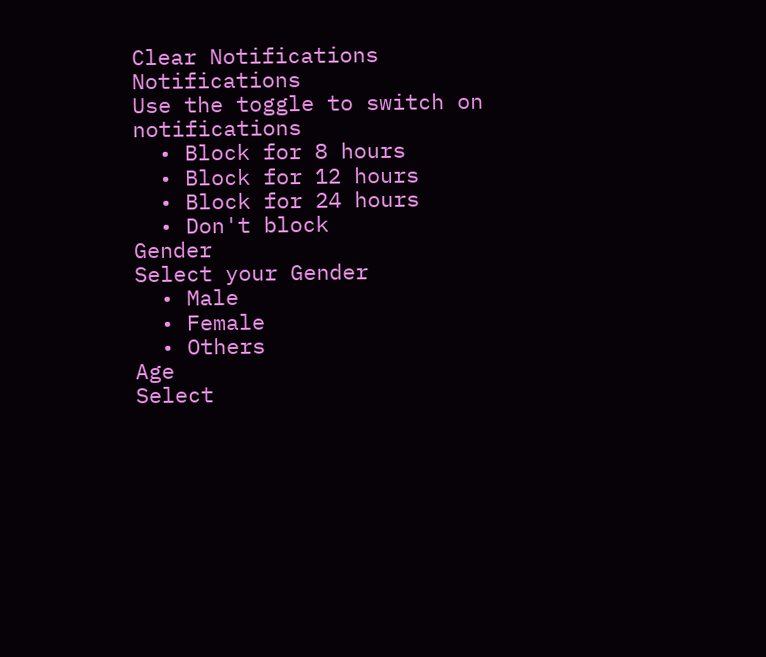Clear Notifications
Notifications
Use the toggle to switch on notifications
  • Block for 8 hours
  • Block for 12 hours
  • Block for 24 hours
  • Don't block
Gender
Select your Gender
  • Male
  • Female
  • Others
Age
Select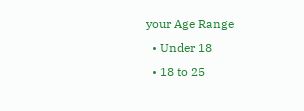your Age Range
  • Under 18
  • 18 to 25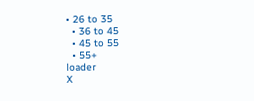• 26 to 35
  • 36 to 45
  • 45 to 55
  • 55+
loader
X